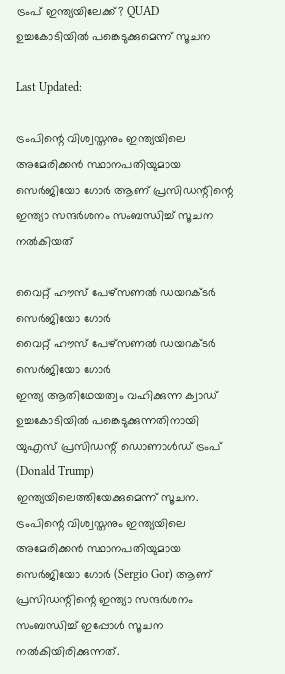ട്രംപ് ഇന്ത്യയിലേക്ക്? QUAD ഉച്ചകോടിയില്‍ പങ്കെടുക്കുമെന്ന് സൂചന

Last Updated:

ട്രംപിന്റെ വിശ്വസ്തനും ഇന്ത്യയിലെ അമേരിക്കന്‍ സ്ഥാനപതിയുമായ സെര്‍ജിയോ ഗോര്‍ ആണ് പ്രസിഡന്റിന്റെ ഇന്ത്യാ സന്ദര്‍ശനം സംബന്ധിച്ച് സൂചന നല്‍കിയത്

വൈറ്റ് ഹൗസ് പേഴ്‌സണൽ ഡയറക്ടർ സെർജിയോ ഗോർ
വൈറ്റ് ഹൗസ് പേഴ്‌സണൽ ഡയറക്ടർ സെർജിയോ ഗോർ
ഇന്ത്യ ആതിഥേയത്വം വഹിക്കുന്ന ക്വാഡ് ഉച്ചകോടിയില്‍ പങ്കെടുക്കുന്നതിനായി യുഎസ് പ്രസിഡന്റ് ഡൊണാള്‍ഡ് ട്രംപ് (Donald Trump) ഇന്ത്യയിലെത്തിയേക്കുമെന്ന് സൂചന. ട്രംപിന്റെ വിശ്വസ്തനും ഇന്ത്യയിലെ അമേരിക്കന്‍ സ്ഥാനപതിയുമായ സെര്‍ജിയോ ഗോര്‍ (Sergio Gor) ആണ് പ്രസിഡന്റിന്റെ ഇന്ത്യാ സന്ദര്‍ശനം സംബന്ധിച്ച് ഇപ്പോൾ സൂചന നല്‍കിയിരിക്കുന്നത്.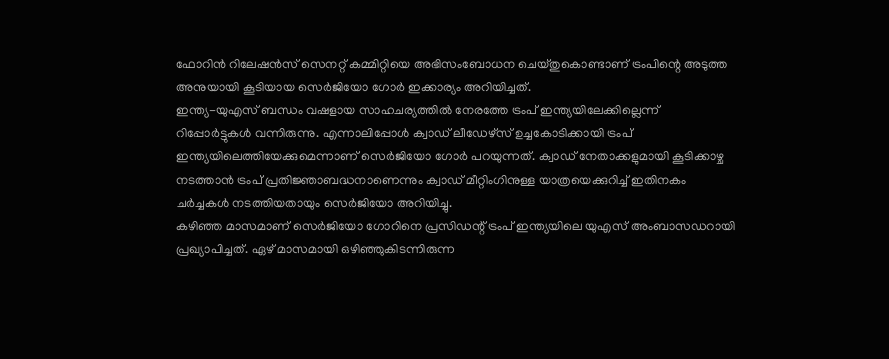ഫോറിന്‍ റിലേഷന്‍സ് സെനറ്റ് കമ്മിറ്റിയെ അഭിസംബോധന ചെയ്തുകൊണ്ടാണ് ട്രംപിന്റെ അടുത്ത അനുയായി കൂടിയായ സെര്‍ജിയോ ഗോര്‍ ഇക്കാര്യം അറിയിച്ചത്.
ഇന്ത്യ-യുഎസ് ബന്ധം വഷളായ സാഹചര്യത്തില്‍ നേരത്തേ ട്രംപ് ഇന്ത്യയിലേക്കില്ലെന്ന് റിപ്പോര്‍ട്ടുകള്‍ വന്നിരുന്നു. എന്നാലിപ്പോള്‍ ക്വാഡ് ലീഡേഴ്‌സ് ഉച്ചകോടിക്കായി ട്രംപ് ഇന്ത്യയിലെത്തിയേക്കുമെന്നാണ് സെർജിയോ ഗോർ പറയുന്നത്. ക്വാഡ് നേതാക്കളുമായി കൂടിക്കാഴ്ച നടത്താന്‍ ട്രംപ് പ്രതിജ്ഞാബദ്ധനാണെന്നും ക്വാഡ് മീറ്റിംഗിനുള്ള യാത്രയെക്കുറിച്ച് ഇതിനകം ചര്‍ച്ചകള്‍ നടത്തിയതായും സെര്‍ജിയോ അറിയിച്ചു.
കഴിഞ്ഞ മാസമാണ് സെര്‍ജിയോ ഗോറിനെ പ്രസിഡന്റ് ട്രംപ് ഇന്ത്യയിലെ യുഎസ് അംബാസഡറായി പ്രഖ്യാപിച്ചത്. ഏഴ് മാസമായി ഒഴിഞ്ഞുകിടന്നിരുന്ന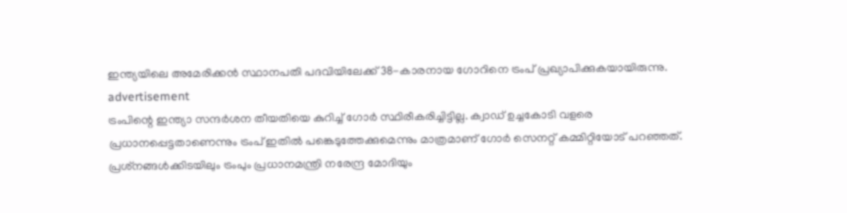ഇന്ത്യയിലെ അമേരിക്കന്‍ സ്ഥാനപതി പദവിയിലേക്ക് 38-കാരനായ ഗോറിനെ ട്രംപ് പ്രഖ്യാപിക്കുകയായിരുന്നു.
advertisement
ട്രംപിന്റെ ഇന്ത്യാ സന്ദര്‍ശന തീയതിയെ കുറിച്ച് ഗോര്‍ സ്ഥിരീകരിച്ചിട്ടില്ല. ക്വാഡ് ഉച്ചകോടി വളരെ പ്രധാനപ്പെട്ടതാണെന്നും ട്രംപ് ഇതില്‍ പങ്കെടുത്തേക്കുമെന്നും മാത്രമാണ് ഗോര്‍ സെനറ്റ് കമ്മിറ്റിയോട് പറഞ്ഞത്. പ്രശ്‌നങ്ങള്‍ക്കിടയിലും ട്രംപും പ്രധാനമന്ത്രി നരേന്ദ്ര മോദിയും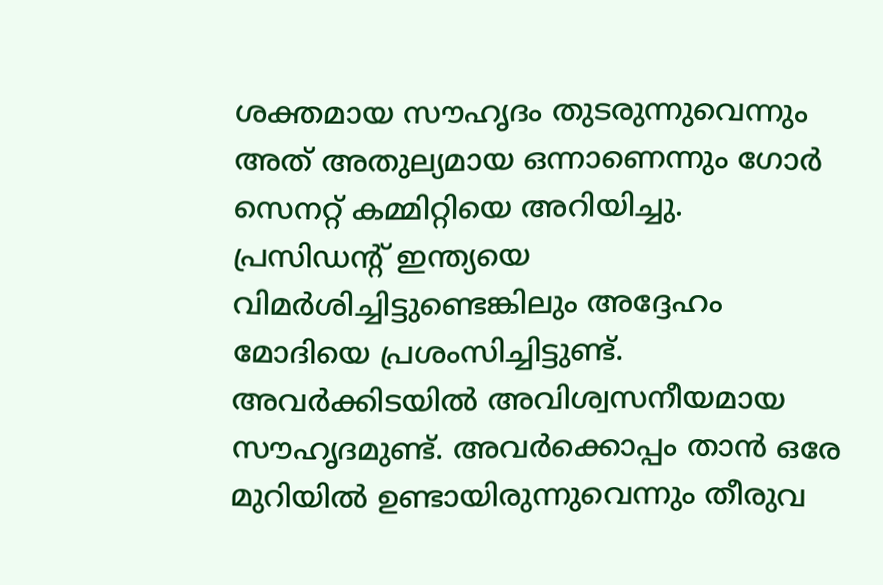ശക്തമായ സൗഹൃദം തുടരുന്നുവെന്നും അത് അതുല്യമായ ഒന്നാണെന്നും ഗോര്‍ സെനറ്റ് കമ്മിറ്റിയെ അറിയിച്ചു.
പ്രസിഡന്റ് ഇന്ത്യയെ വിമര്‍ശിച്ചിട്ടുണ്ടെങ്കിലും അദ്ദേഹം മോദിയെ പ്രശംസിച്ചിട്ടുണ്ട്. അവര്‍ക്കിടയില്‍ അവിശ്വസനീയമായ സൗഹൃദമുണ്ട്. അവര്‍ക്കൊപ്പം താന്‍ ഒരേ മുറിയില്‍ ഉണ്ടായിരുന്നുവെന്നും തീരുവ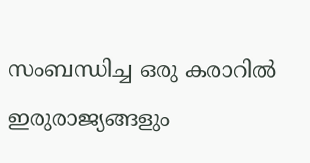സംബന്ധിച്ച ഒരു കരാറില്‍ ഇരുരാജ്യങ്ങളും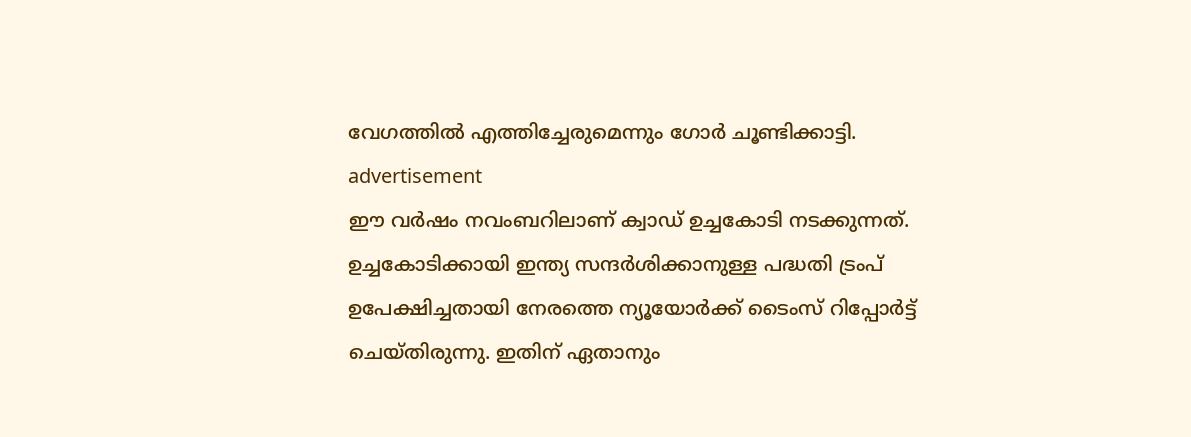വേഗത്തില്‍ എത്തിച്ചേരുമെന്നും ഗോര്‍ ചൂണ്ടിക്കാട്ടി.
advertisement
ഈ വര്‍ഷം നവംബറിലാണ് ക്വാഡ് ഉച്ചകോടി നടക്കുന്നത്. ഉച്ചകോടിക്കായി ഇന്ത്യ സന്ദര്‍ശിക്കാനുള്ള പദ്ധതി ട്രംപ് ഉപേക്ഷിച്ചതായി നേരത്തെ ന്യൂയോര്‍ക്ക് ടൈംസ് റിപ്പോര്‍ട്ട് ചെയ്തിരുന്നു. ഇതിന് ഏതാനും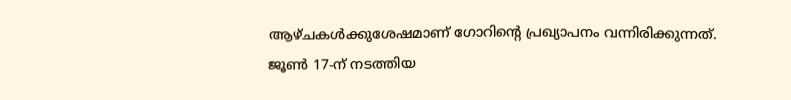ആഴ്ചകള്‍ക്കുശേഷമാണ് ഗോറിന്റെ പ്രഖ്യാപനം വന്നിരിക്കുന്നത്.
ജൂണ്‍ 17-ന് നടത്തിയ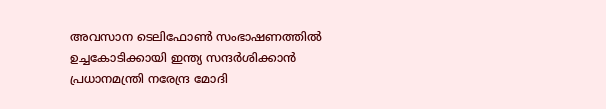അവസാന ടെലിഫോണ്‍ സംഭാഷണത്തില്‍ ഉച്ചകോടിക്കായി ഇന്ത്യ സന്ദര്‍ശിക്കാന്‍ പ്രധാനമന്ത്രി നരേന്ദ്ര മോദി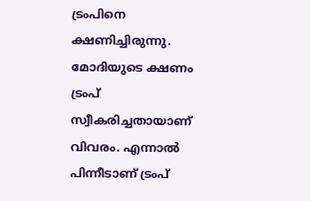ട്രംപിനെ ക്ഷണിച്ചിരുന്നു. മോദിയുടെ ക്ഷണം ട്രംപ് സ്വീകരിച്ചതായാണ് വിവരം. എന്നാല്‍ പിന്നീടാണ് ട്രംപ്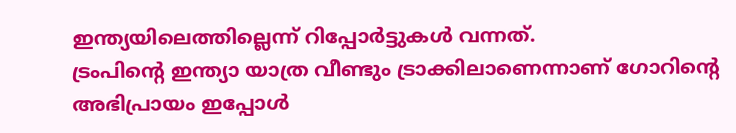ഇന്ത്യയിലെത്തില്ലെന്ന് റിപ്പോര്‍ട്ടുകള്‍ വന്നത്.
ട്രംപിന്റെ ഇന്ത്യാ യാത്ര വീണ്ടും ട്രാക്കിലാണെന്നാണ് ഗോറിന്റെ അഭിപ്രായം ഇപ്പോള്‍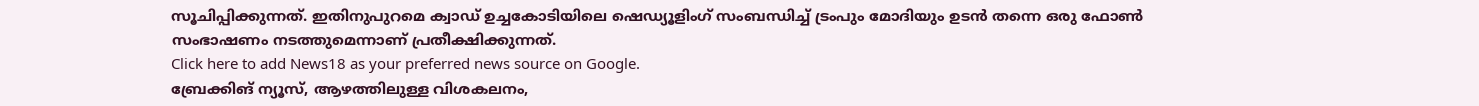സൂചിപ്പിക്കുന്നത്. ഇതിനുപുറമെ ക്വാഡ് ഉച്ചകോടിയിലെ ഷെഡ്യൂളിംഗ് സംബന്ധിച്ച് ട്രംപും മോദിയും ഉടന്‍ തന്നെ ഒരു ഫോണ്‍ സംഭാഷണം നടത്തുമെന്നാണ് പ്രതീക്ഷിക്കുന്നത്.
Click here to add News18 as your preferred news source on Google.
ബ്രേക്കിങ് ന്യൂസ്, ആഴത്തിലുള്ള വിശകലനം,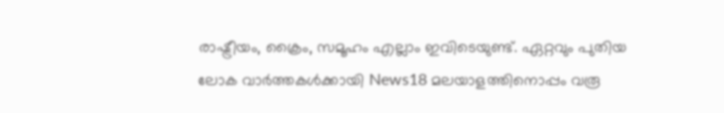രാഷ്ട്രീയം, ക്രൈം, സമൂഹം എല്ലാം ഇവിടെയുണ്ട്. ഏറ്റവും പുതിയ ലോക വാർത്തകൾക്കായി News18 മലയാളത്തിനൊപ്പം വരൂ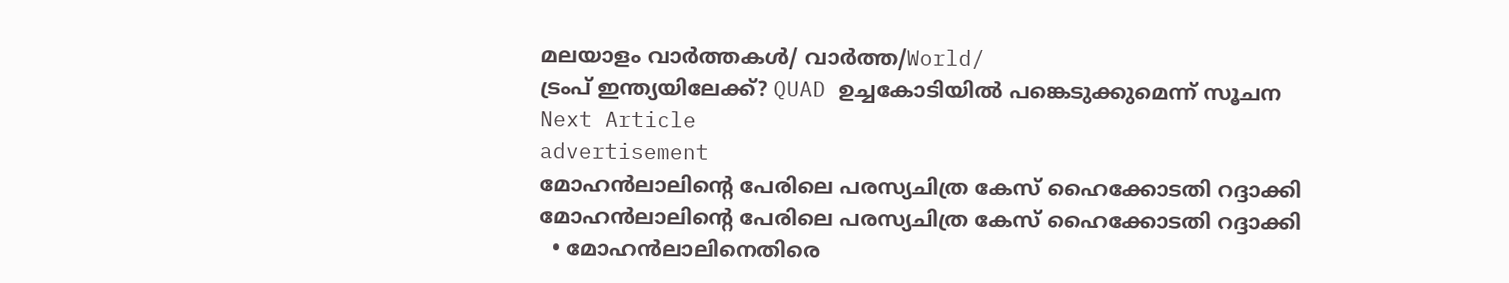മലയാളം വാർത്തകൾ/ വാർത്ത/World/
ട്രംപ് ഇന്ത്യയിലേക്ക്? QUAD ഉച്ചകോടിയില്‍ പങ്കെടുക്കുമെന്ന് സൂചന
Next Article
advertisement
മോഹൻലാലിൻ്റെ പേരിലെ പരസ്യചിത്ര കേസ് ഹൈക്കോടതി റദ്ദാക്കി
മോഹൻലാലിൻ്റെ പേരിലെ പരസ്യചിത്ര കേസ് ഹൈക്കോടതി റദ്ദാക്കി
  • മോഹൻലാലിനെതിരെ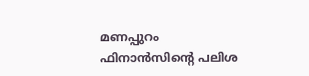മണപ്പുറം ഫിനാൻസിന്‍റെ പലിശ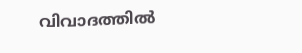വിവാദത്തിൽ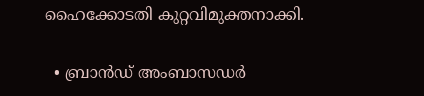ഹൈക്കോടതി കുറ്റവിമുക്തനാക്കി.

  • ബ്രാൻഡ് അംബാസഡർ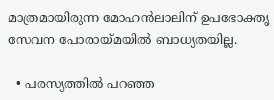മാത്രമായിരുന്ന മോഹൻലാലിന് ഉപഭോക്തൃ സേവന പോരായ്മയിൽ ബാധ്യതയില്ല.

  • പരസ്യത്തിൽ പറഞ്ഞ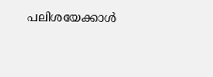പലിശയേക്കാൾ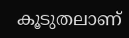കൂടുതലാണ്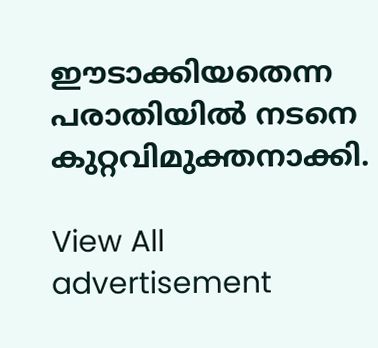ഈടാക്കിയതെന്ന പരാതിയിൽ നടനെ കുറ്റവിമുക്തനാക്കി.

View All
advertisement